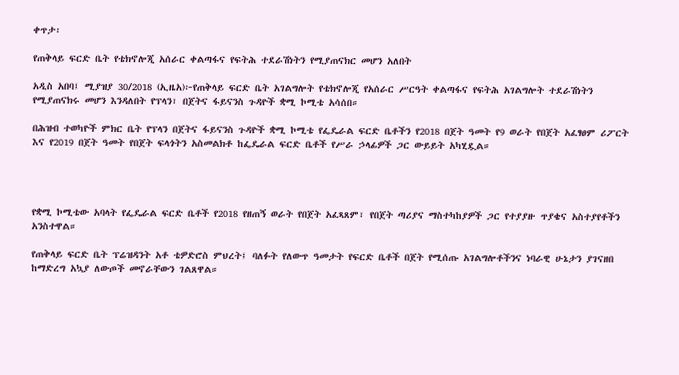ቀጥታ፡

የጠቅላይ ፍርድ ቤት የቴክኖሎጂ አሰራር ቀልጣፋና የፍትሕ ተደራሽነትን የሚያጠናክር መሆን አለበት

አዲስ አበባ፤ ሚያዝያ 30/2018 (ኢዜአ)፦የጠቅላይ ፍርድ ቤት አገልግሎት የቴክኖሎጂ የአሰራር ሥርዓት ቀልጣፋና የፍትሕ አገልግሎት ተደራሽነትን የሚያጠናክሩ መሆን እንዳለበት የፕላን፣ በጀትና ፋይናንስ ጉዳዮች ቋሚ ኮሚቴ አሳሰበ።

በሕዝብ ተወካዮች ምክር ቤት የፕላን በጀትና ፋይናንስ ጉዳዮች ቋሚ ኮሚቴ የፌዴራል ፍርድ ቤቶችን የ2018 በጀት ዓመት የ9 ወራት የበጀት አፈፃፀም ሪፖርት እና የ2019 በጀት ዓመት የበጀት ፍላጎትን አስመልክቶ ከፌዴራል ፍርድ ቤቶች የሥራ ኃላፊዎች ጋር ውይይት አካሂዷል።




የቋሚ ኮሚቴው አባላት የፌዴራል ፍርድ ቤቶች የ2018 የዘጠኝ ወራት የበጀት አፈጻጸም፣ የበጀት ጣሪያና ማስተካከያዎች ጋር የተያያዙ ጥያቄና አስተያየቶችን አንስተዋል።

የጠቅላይ ፍርድ ቤት ፕሬዝዳንት አቶ ቴዎድሮስ ምህረት፤ ባለፉት የለውጥ ዓመታት የፍርድ ቤቶች በጀት የሚሰጡ አገልግሎቶችንና ነባራዊ ሁኔታን ያገናዘበ ከማድረግ አኳያ ለውጦች መኖራቸውን ገልጸዋል።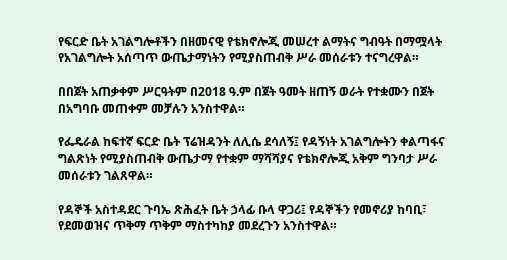የፍርድ ቤት አገልግሎቶችን በዘመናዊ የቴክኖሎጂ መሠረተ ልማትና ግብዓት በማሟላት የአገልግሎት አሰጣጥ ውጤታማነትን የሚያስጠብቅ ሥራ መሰራቱን ተናግረዋል።

በበጀት አጠቃቀም ሥርዓትም በ2018 ዓ.ም በጀት ዓመት ዘጠኝ ወራት የተቋሙን በጀት በአግባቡ መጠቀም መቻሉን አንስተዋል።

የፌዴራል ከፍተኛ ፍርድ ቤት ፕሬዝዳንት ለሊሴ ደሳለኝ፤ የዳኝነት አገልግሎትን ቀልጣፋና ግልጽነት የሚያስጠብቅ ውጤታማ የተቋም ማሻሻያና የቴክኖሎጂ አቅም ግንባታ ሥራ መሰራቱን ገልጸዋል።

የዳኞች አስተዳደር ጉባኤ ጽሕፈት ቤት ኃላፊ ቡላ ዋጋሪ፤ የዳኞችን የመኖሪያ ከባቢ፣ የደመወዝና ጥቅማ ጥቅም ማስተካከያ መደረጉን አንስተዋል።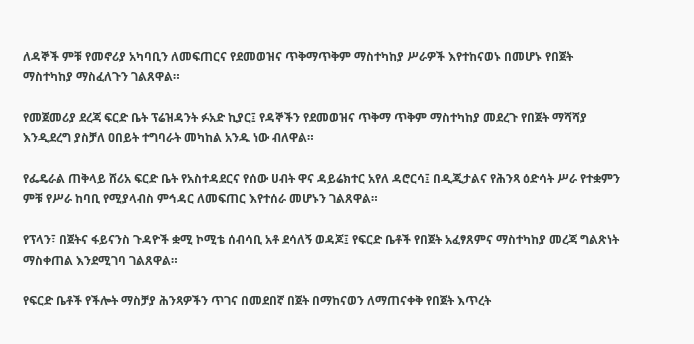ለዳኞች ምቹ የመኖሪያ አካባቢን ለመፍጠርና የደመወዝና ጥቅማጥቅም ማስተካከያ ሥራዎች እየተከናወኑ በመሆኑ የበጀት ማስተካከያ ማስፈለጉን ገልጸዋል።

የመጀመሪያ ደረጃ ፍርድ ቤት ፕሬዝዳንት ፉአድ ኪያር፤ የዳኞችን የደመወዝና ጥቅማ ጥቅም ማስተካከያ መደረጉ የበጀት ማሻሻያ እንዲደረግ ያስቻለ ዐበይት ተግባራት መካከል አንዱ ነው ብለዋል።

የፌዴራል ጠቅላይ ሸሪአ ፍርድ ቤት የአስተዳደርና የሰው ሀብት ዋና ዳይሬክተር አየለ ዳሮርሳ፤ በዲጂታልና የሕንጻ ዕድሳት ሥራ የተቋምን ምቹ የሥራ ከባቢ የሚያላብስ ምኅዳር ለመፍጠር እየተሰራ መሆኑን ገልጸዋል።

የፕላን፣ በጀትና ፋይናንስ ጉዳዮች ቋሚ ኮሚቴ ሰብሳቢ አቶ ደሳለኝ ወዳጆ፤ የፍርድ ቤቶች የበጀት አፈፃጸምና ማስተካከያ መረጃ ግልጽነት ማስቀጠል እንደሚገባ ገልጸዋል።

የፍርድ ቤቶች የችሎት ማስቻያ ሕንጻዎችን ጥገና በመደበኛ በጀት በማከናወን ለማጠናቀቅ የበጀት እጥረት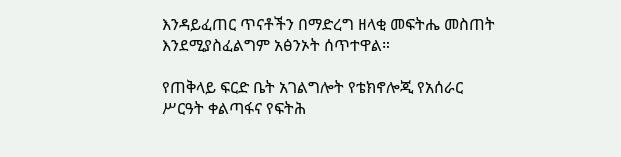እንዳይፈጠር ጥናቶችን በማድረግ ዘላቂ መፍትሔ መስጠት እንደሚያስፈልግም አፅንኦት ሰጥተዋል።

የጠቅላይ ፍርድ ቤት አገልግሎት የቴክኖሎጂ የአሰራር ሥርዓት ቀልጣፋና የፍትሕ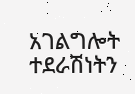አገልግሎት ተደራሽነትን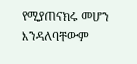የሚያጠናክሩ መሆን እንዳለባቸውም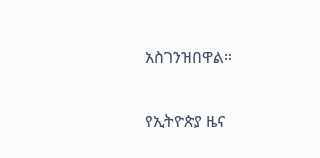አስገንዝበዋል።

የኢትዮጵያ ዜና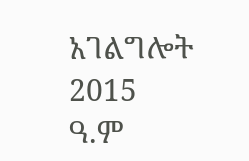አገልግሎት
2015
ዓ.ም